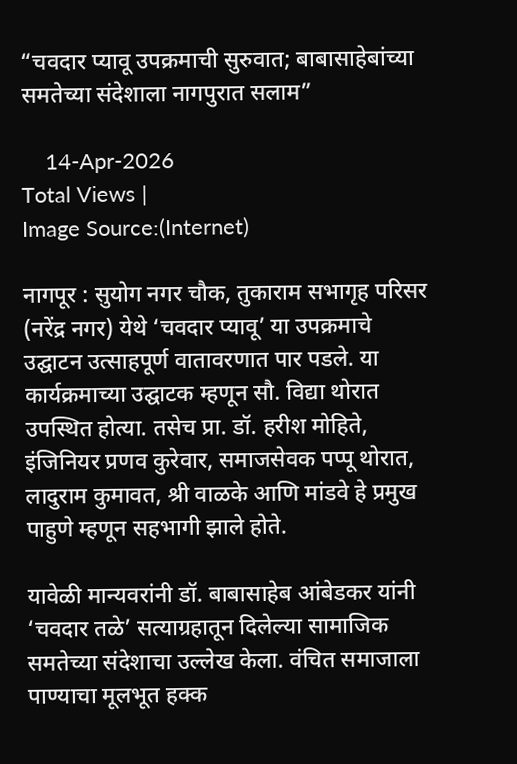“चवदार प्यावू उपक्रमाची सुरुवात; बाबासाहेबांच्या समतेच्या संदेशाला नागपुरात सलाम”

    14-Apr-2026
Total Views |
Image Source:(Internet)

नागपूर : सुयोग नगर चौक, तुकाराम सभागृह परिसर (नरेंद्र नगर) येथे ‘चवदार प्यावू’ या उपक्रमाचे उद्घाटन उत्साहपूर्ण वातावरणात पार पडले. या कार्यक्रमाच्या उद्घाटक म्हणून सौ. विद्या थोरात उपस्थित होत्या. तसेच प्रा. डॉ. हरीश मोहिते, इंजिनियर प्रणव कुरेवार, समाजसेवक पप्पू थोरात, लादुराम कुमावत, श्री वाळके आणि मांडवे हे प्रमुख पाहुणे म्हणून सहभागी झाले होते.

यावेळी मान्यवरांनी डॉ. बाबासाहेब आंबेडकर यांनी ‘चवदार तळे’ सत्याग्रहातून दिलेल्या सामाजिक समतेच्या संदेशाचा उल्लेख केला. वंचित समाजाला पाण्याचा मूलभूत हक्क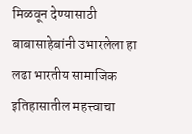मिळवून देण्यासाठी बाबासाहेबांनी उभारलेला हा लढा भारतीय सामाजिक इतिहासातील महत्त्वाचा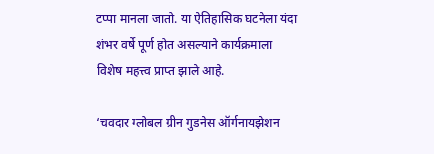टप्पा मानला जातो. या ऐतिहासिक घटनेला यंदा शंभर वर्षे पूर्ण होत असल्याने कार्यक्रमाला विशेष महत्त्व प्राप्त झाले आहे.

‘चवदार ग्लोबल ग्रीन गुडनेस ऑर्गनायझेशन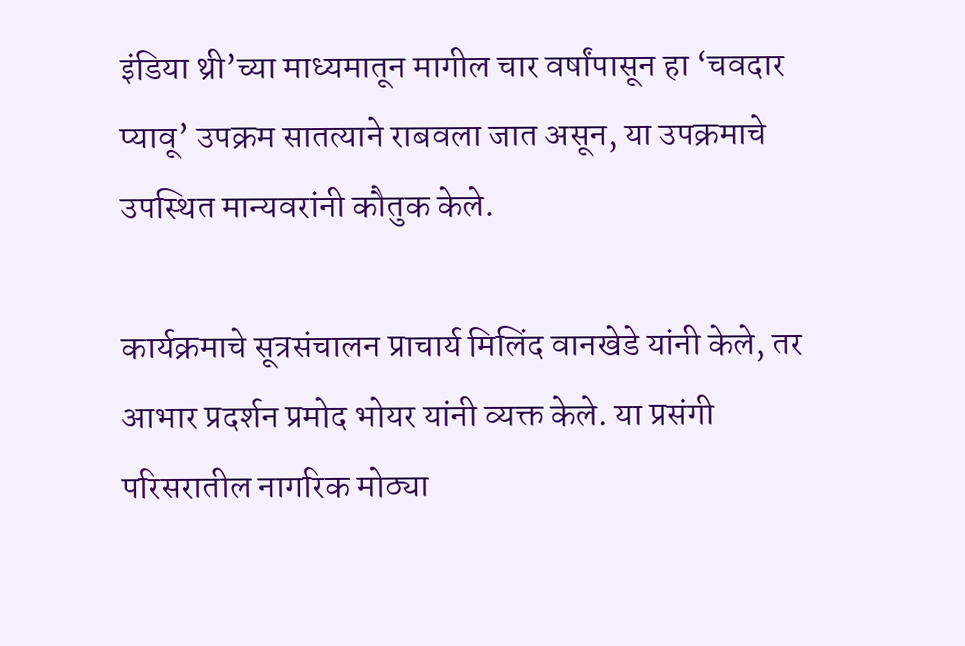इंडिया थ्री’च्या माध्यमातून मागील चार वर्षांपासून हा ‘चवदार प्यावू’ उपक्रम सातत्याने राबवला जात असून, या उपक्रमाचे उपस्थित मान्यवरांनी कौतुक केले.

कार्यक्रमाचे सूत्रसंचालन प्राचार्य मिलिंद वानखेडे यांनी केले, तर आभार प्रदर्शन प्रमोद भोयर यांनी व्यक्त केले. या प्रसंगी परिसरातील नागरिक मोठ्या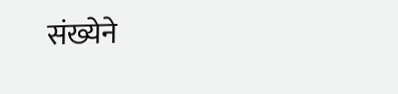संख्येने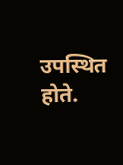उपस्थित होते.